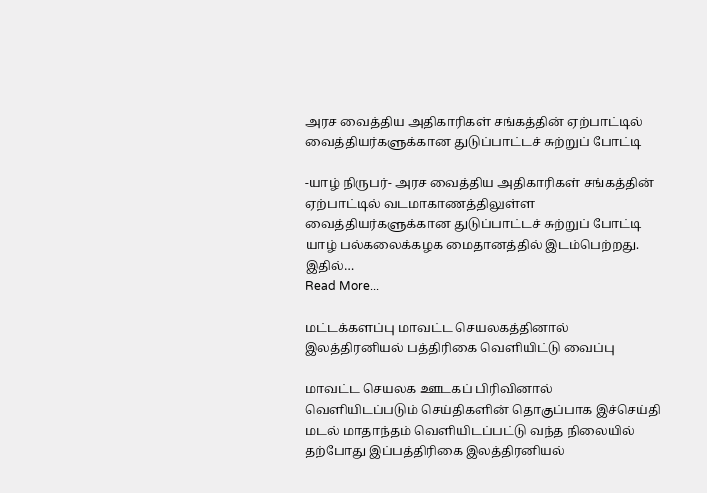அரச வைத்திய அதிகாரிகள் சங்கத்தின் ஏற்பாட்டில் வைத்தியர்களுக்கான துடுப்பாட்டச் சுற்றுப் போட்டி

-யாழ் நிருபர்- அரச வைத்திய அதிகாரிகள் சங்கத்தின் ஏற்பாட்டில் வடமாகாணத்திலுள்ள வைத்தியர்களுக்கான துடுப்பாட்டச் சுற்றுப் போட்டி யாழ் பல்கலைக்கழக மைதானத்தில் இடம்பெற்றது. இதில்…
Read More...

மட்டக்களப்பு மாவட்ட செயலகத்தினால் இலத்திரனியல் பத்திரிகை வெளியிட்டு வைப்பு

மாவட்ட செயலக ஊடகப் பிரிவினால் வெளியிடப்படும் செய்திகளின் தொகுப்பாக இச்செய்தி மடல் மாதாந்தம் வெளியிடப்பட்டு வந்த நிலையில் தற்போது இப்பத்திரிகை இலத்திரனியல்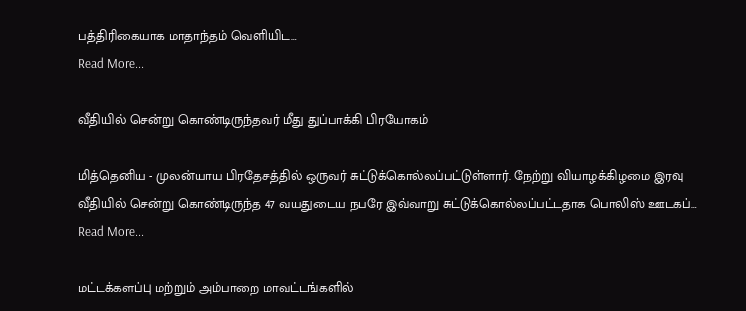பத்திரிகையாக மாதாந்தம் வெளியிட…
Read More...

வீதியில் சென்று கொண்டிருந்தவர் மீது துப்பாக்கி பிரயோகம்

மித்தெனிய - முலன்யாய பிரதேசத்தில் ஒருவர் சுட்டுக்கொல்லப்பட்டுள்ளார். நேற்று வியாழக்கிழமை இரவு வீதியில் சென்று கொண்டிருந்த 47 வயதுடைய நபரே இவ்வாறு சுட்டுக்கொல்லப்பட்டதாக பொலிஸ் ஊடகப்…
Read More...

மட்டக்களப்பு மற்றும் அம்பாறை மாவட்டங்களில்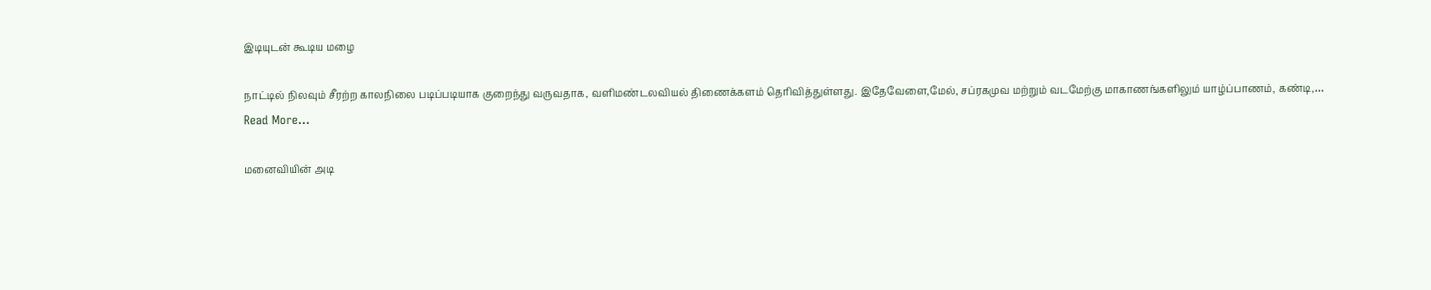இடியுடன் கூடிய மழை

நாட்டில் நிலவும் சீரற்ற காலநிலை படிப்படியாக குறைந்து வருவதாக, வளிமண்டலவியல் திணைக்களம் தெரிவித்துள்ளது. இதேவேளை,மேல், சப்ரகமுவ மற்றும் வடமேற்கு மாகாணங்களிலும் யாழ்ப்பாணம், கண்டி,…
Read More...

மனைவியின் அடி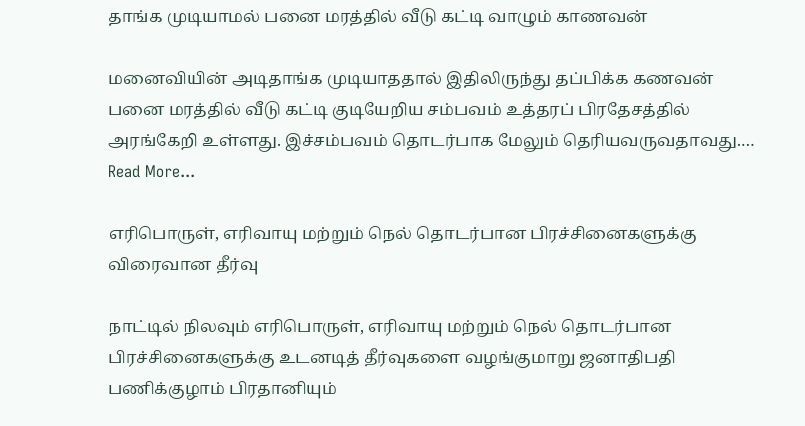தாங்க முடியாமல் பனை மரத்தில் வீடு கட்டி வாழும் காணவன்

மனைவியின் அடிதாங்க முடியாததால் இதிலிருந்து தப்பிக்க கணவன் பனை மரத்தில் வீடு கட்டி குடியேறிய சம்பவம் உத்தரப் பிரதேசத்தில் அரங்கேறி உள்ளது. இச்சம்பவம் தொடர்பாக மேலும் தெரியவருவதாவது.…
Read More...

எரிபொருள், எரிவாயு மற்றும் நெல் தொடர்பான பிரச்சினைகளுக்கு விரைவான தீர்வு

நாட்டில் நிலவும் எரிபொருள், எரிவாயு மற்றும் நெல் தொடர்பான பிரச்சினைகளுக்கு உடனடித் தீர்வுகளை வழங்குமாறு ஜனாதிபதி பணிக்குழாம் பிரதானியும்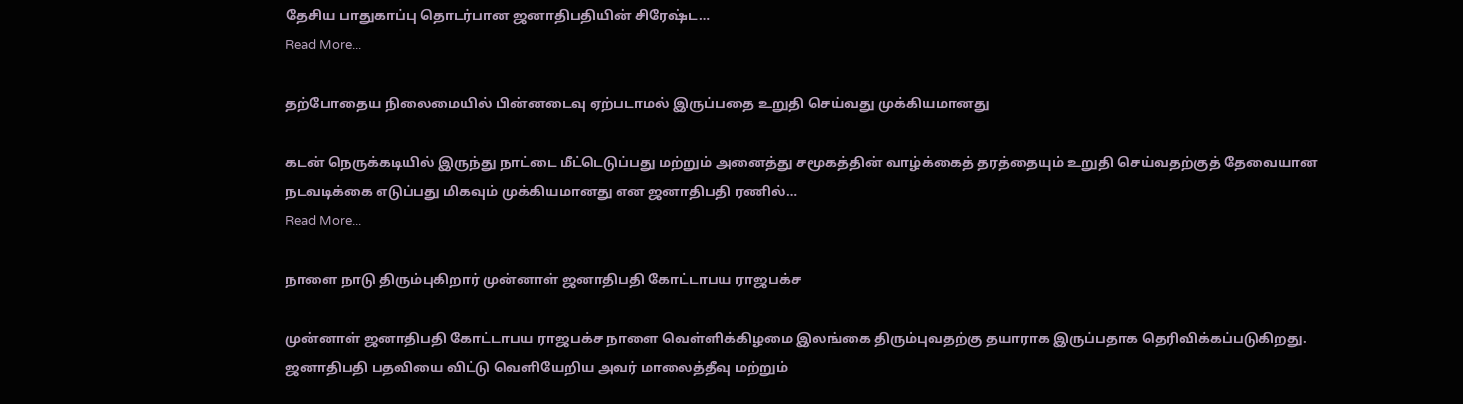தேசிய பாதுகாப்பு தொடர்பான ஜனாதிபதியின் சிரேஷ்ட…
Read More...

தற்போதைய நிலைமையில் பின்னடைவு ஏற்படாமல் இருப்பதை உறுதி செய்வது முக்கியமானது

கடன் நெருக்கடியில் இருந்து நாட்டை மீட்டெடுப்பது மற்றும் அனைத்து சமூகத்தின் வாழ்க்கைத் தரத்தையும் உறுதி செய்வதற்குத் தேவையான நடவடிக்கை எடுப்பது மிகவும் முக்கியமானது என ஜனாதிபதி ரணில்…
Read More...

நாளை நாடு திரும்புகிறார் முன்னாள் ஜனாதிபதி கோட்டாபய ராஜபக்ச

முன்னாள் ஜனாதிபதி கோட்டாபய ராஜபக்ச நாளை வெள்ளிக்கிழமை இலங்கை திரும்புவதற்கு தயாராக இருப்பதாக தெரிவிக்கப்படுகிறது. ஜனாதிபதி பதவியை விட்டு வெளியேறிய அவர் மாலைத்தீவு மற்றும்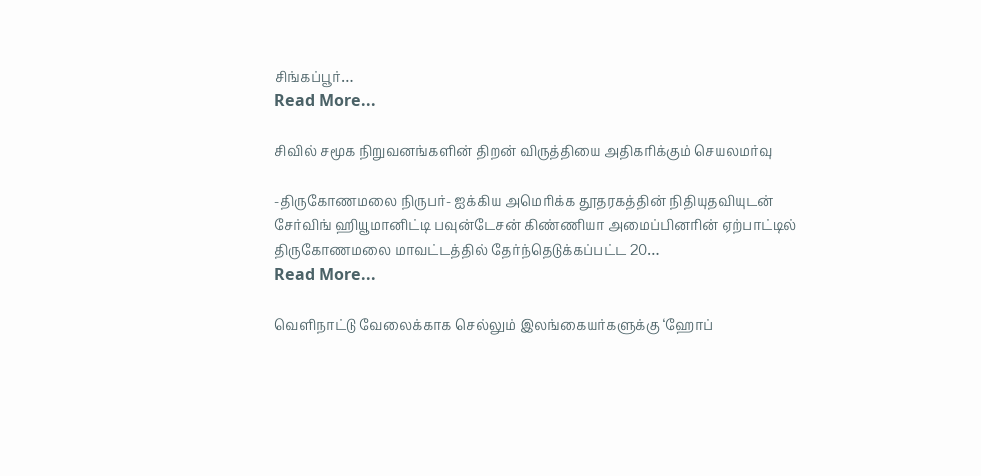சிங்கப்பூர்…
Read More...

சிவில் சமூக நிறுவனங்களின் திறன் விருத்தியை அதிகரிக்கும் செயலமர்வு

-திருகோணமலை நிருபர்- ஐக்கிய அமெரிக்க தூதரகத்தின் நிதியுதவியுடன் சேர்விங் ஹியூமானிட்டி பவுன்டேசன் கிண்ணியா அமைப்பினரின் ஏற்பாட்டில் திருகோணமலை மாவட்டத்தில் தேர்ந்தெடுக்கப்பட்ட 20…
Read More...

வெளிநாட்டு வேலைக்காக செல்லும் இலங்கையர்களுக்கு ‘ஹோப்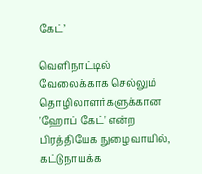கேட்’

வெளிநாட்டில் வேலைக்காக செல்லும் தொழிலாளர்களுக்கான 'ஹோப் கேட்' என்ற பிரத்தியேக நுழைவாயில், கட்டுநாயக்க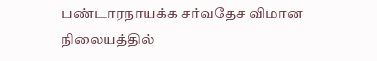பண்டாரநாயக்க சர்வதேச விமான நிலையத்தில்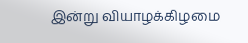இன்று வியாழக்கிழமை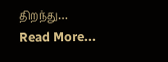திறந்து…
Read More...